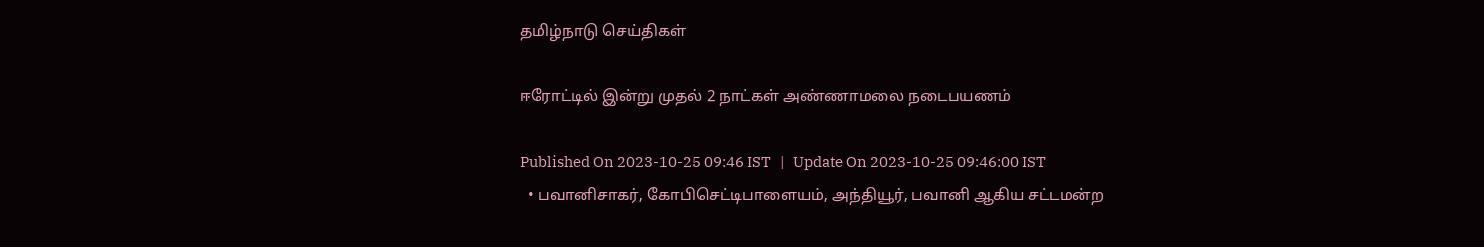தமிழ்நாடு செய்திகள்

ஈரோட்டில் இன்று முதல் 2 நாட்கள் அண்ணாமலை நடைபயணம்

Published On 2023-10-25 09:46 IST   |   Update On 2023-10-25 09:46:00 IST
  • பவானிசாகர், கோபிசெட்டிபாளையம், அந்தியூர், பவானி ஆகிய சட்டமன்ற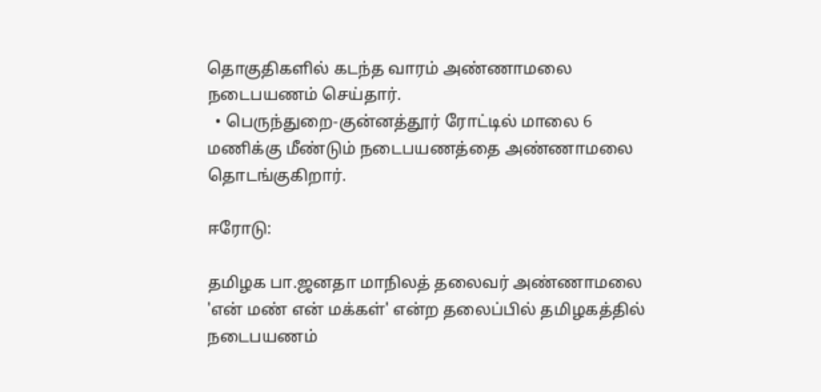தொகுதிகளில் கடந்த வாரம் அண்ணாமலை நடைபயணம் செய்தார்.
  • பெருந்துறை-குன்னத்தூர் ரோட்டில் மாலை 6 மணிக்கு மீண்டும் நடைபயணத்தை அண்ணாமலை தொடங்குகிறார்.

ஈரோடு:

தமிழக பா.ஜனதா மாநிலத் தலைவர் அண்ணாமலை 'என் மண் என் மக்கள்' என்ற தலைப்பில் தமிழகத்தில் நடைபயணம்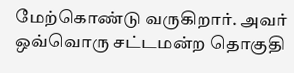மேற்கொண்டு வருகிறார். அவர் ஒவ்வொரு சட்டமன்ற தொகுதி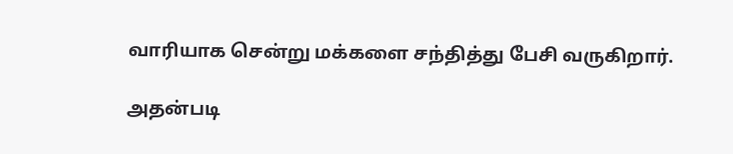வாரியாக சென்று மக்களை சந்தித்து பேசி வருகிறார்.

அதன்படி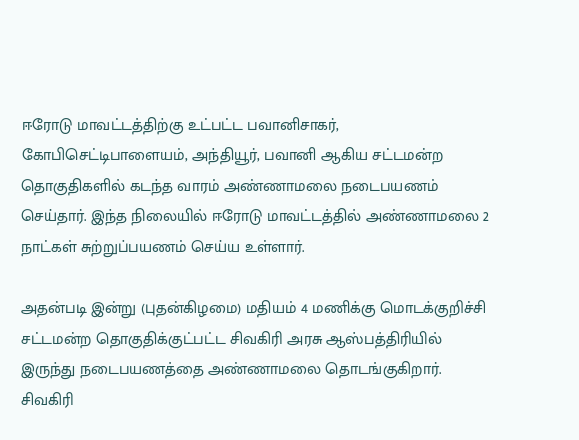ஈரோடு மாவட்டத்திற்கு உட்பட்ட பவானிசாகர், கோபிசெட்டிபாளையம், அந்தியூர், பவானி ஆகிய சட்டமன்ற தொகுதிகளில் கடந்த வாரம் அண்ணாமலை நடைபயணம் செய்தார். இந்த நிலையில் ஈரோடு மாவட்டத்தில் அண்ணாமலை 2 நாட்கள் சுற்றுப்பயணம் செய்ய உள்ளார்.

அதன்படி இன்று (புதன்கிழமை) மதியம் 4 மணிக்கு மொடக்குறிச்சி சட்டமன்ற தொகுதிக்குட்பட்ட சிவகிரி அரசு ஆஸ்பத்திரியில் இருந்து நடைபயணத்தை அண்ணாமலை தொடங்குகிறார். சிவகிரி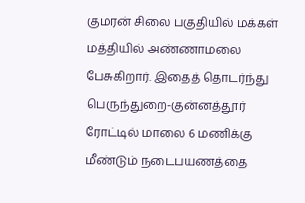குமரன் சிலை பகுதியில் மக்கள் மத்தியில் அண்ணாமலை பேசுகிறார். இதைத் தொடர்ந்து பெருந்துறை-குன்னத்தூர் ரோட்டில் மாலை 6 மணிக்கு மீண்டும் நடைபயணத்தை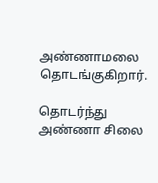அண்ணாமலை தொடங்குகிறார்.

தொடர்ந்து அண்ணா சிலை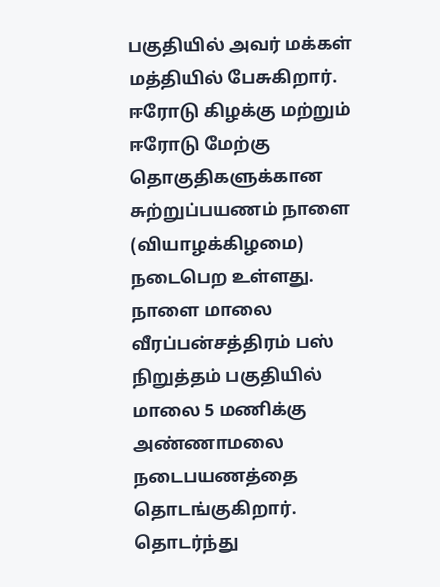பகுதியில் அவர் மக்கள் மத்தியில் பேசுகிறார். ஈரோடு கிழக்கு மற்றும் ஈரோடு மேற்கு தொகுதிகளுக்கான சுற்றுப்பயணம் நாளை (வியாழக்கிழமை) நடைபெற உள்ளது. நாளை மாலை வீரப்பன்சத்திரம் பஸ் நிறுத்தம் பகுதியில் மாலை 5 மணிக்கு அண்ணாமலை நடைபயணத்தை தொடங்குகிறார். தொடர்ந்து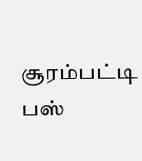சூரம்பட்டி பஸ்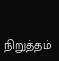நிறுத்தம்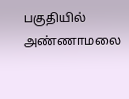பகுதியில் அண்ணாமலை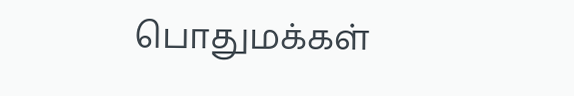பொதுமக்கள்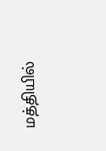மத்தியில்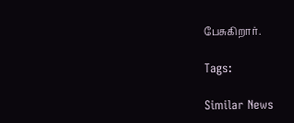பேசுகிறார்.

Tags:

Similar News